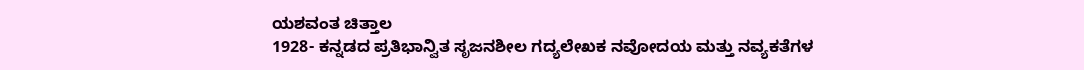ಯಶವಂತ ಚಿತ್ತಾಲ
1928- ಕನ್ನಡದ ಪ್ರತಿಭಾನ್ವಿತ ಸೃಜನಶೀಲ ಗದ್ಯಲೇಖಕ ನವೋದಯ ಮತ್ತು ನವ್ಯಕತೆಗಳ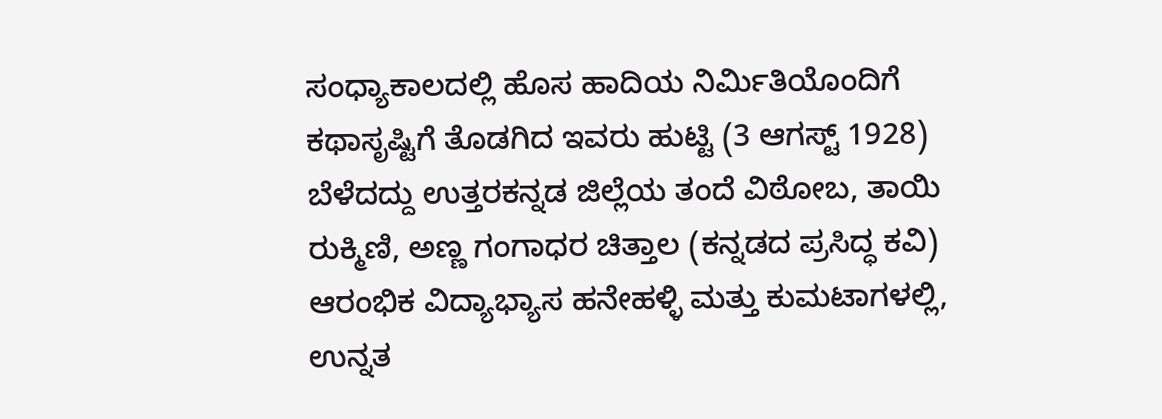ಸಂಧ್ಯಾಕಾಲದಲ್ಲಿ ಹೊಸ ಹಾದಿಯ ನಿರ್ಮಿತಿಯೊಂದಿಗೆ ಕಥಾಸೃಷ್ಟಿಗೆ ತೊಡಗಿದ ಇವರು ಹುಟ್ಟಿ (3 ಆಗಸ್ಟ್ 1928) ಬೆಳೆದದ್ದು ಉತ್ತರಕನ್ನಡ ಜಿಲ್ಲೆಯ ತಂದೆ ವಿಠೋಬ, ತಾಯಿ ರುಕ್ಮಿಣಿ, ಅಣ್ಣ ಗಂಗಾಧರ ಚಿತ್ತಾಲ (ಕನ್ನಡದ ಪ್ರಸಿದ್ಧ ಕವಿ) ಆರಂಭಿಕ ವಿದ್ಯಾಭ್ಯಾಸ ಹನೇಹಳ್ಳಿ ಮತ್ತು ಕುಮಟಾಗಳಲ್ಲಿ, ಉನ್ನತ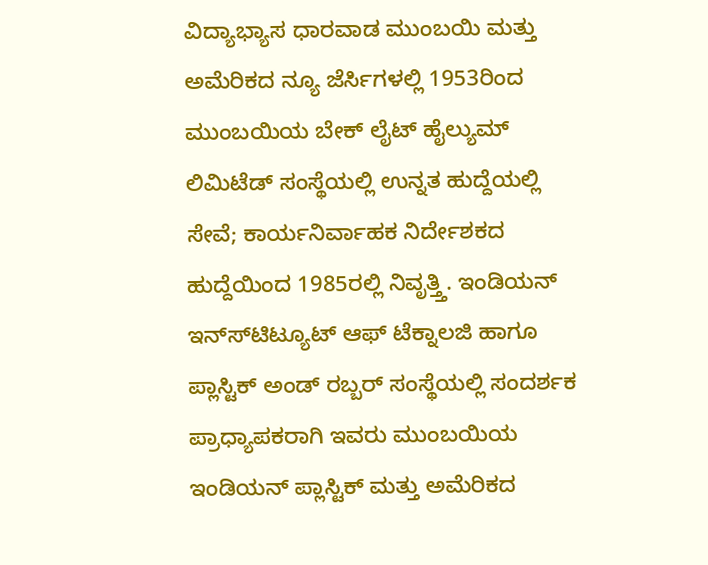ವಿದ್ಯಾಭ್ಯಾಸ ಧಾರವಾಡ ಮುಂಬಯಿ ಮತ್ತು ಅಮೆರಿಕದ ನ್ಯೂ ಜೆರ್ಸಿಗಳಲ್ಲಿ 1953ರಿಂದ ಮುಂಬಯಿಯ ಬೇಕ್ ಲೈಟ್ ಹೈಲ್ಯುಮ್ ಲಿಮಿಟೆಡ್ ಸಂಸ್ಥೆಯಲ್ಲಿ ಉನ್ನತ ಹುದ್ದೆಯಲ್ಲಿ ಸೇವೆ; ಕಾರ್ಯನಿರ್ವಾಹಕ ನಿರ್ದೇಶಕದ ಹುದ್ದೆಯಿಂದ 1985ರಲ್ಲಿ ನಿವೃತ್ತ್ತಿ. ಇಂಡಿಯನ್ ಇನ್ಸ್‍ಟಿಟ್ಯೂಟ್ ಆಫ್ ಟೆಕ್ನಾಲಜಿ ಹಾಗೂ ಪ್ಲಾಸ್ಟಿಕ್ ಅಂಡ್ ರಬ್ಬರ್ ಸಂಸ್ಥೆಯಲ್ಲಿ ಸಂದರ್ಶಕ ಪ್ರಾಧ್ಯಾಪಕರಾಗಿ ಇವರು ಮುಂಬಯಿಯ ಇಂಡಿಯನ್ ಪ್ಲಾಸ್ಟಿಕ್ ಮತ್ತು ಅಮೆರಿಕದ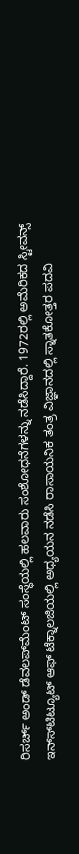ರಿಸರ್ಚ್ ಅಂಡ್ ಡೆವಲಪ್‍ಮೆಂಟ್ ಸಂಸ್ಥೆಯಲ್ಲಿ ಹಲವಾರು ಸಂಶೋಧನೆಗಳನ್ನು ನಡೆಸಿದ್ದಾರೆ. 1972ರಲ್ಲಿ ಅಮೆರಿಕದ ಸ್ಟೀವನ್ಸ್ ಇನ್ಸ್‍ಟಿಟ್ಯೂಟ್ ಆಫ್ ಟೆಕ್ನಾಲಜಿಯಲ್ಲಿ ಅಧ್ಯಯನ ನಡೆಸಿ ರಾಸಾಯನಿಕ ತಂತ್ರ ವಿಜ್ಞಾನದಲ್ಲಿ ಸ್ನಾತಕೋತ್ತರ ಪದವಿ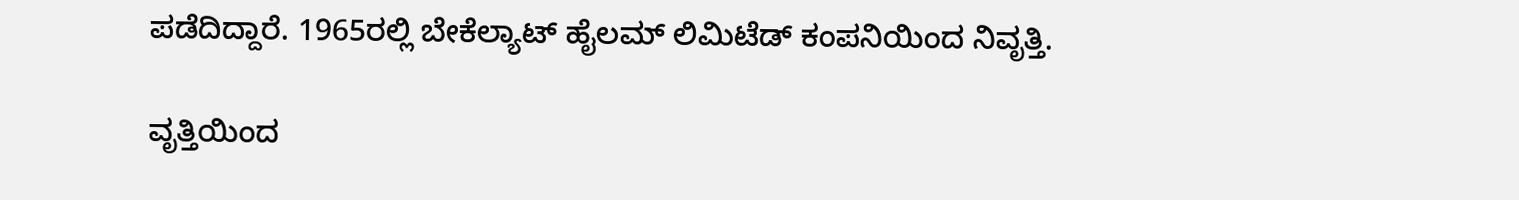ಪಡೆದಿದ್ದಾರೆ. 1965ರಲ್ಲಿ ಬೇಕೆಲ್ಯಾಟ್ ಹೈಲಮ್ ಲಿಮಿಟೆಡ್ ಕಂಪನಿಯಿಂದ ನಿವೃತ್ತಿ.

ವೃತ್ತಿಯಿಂದ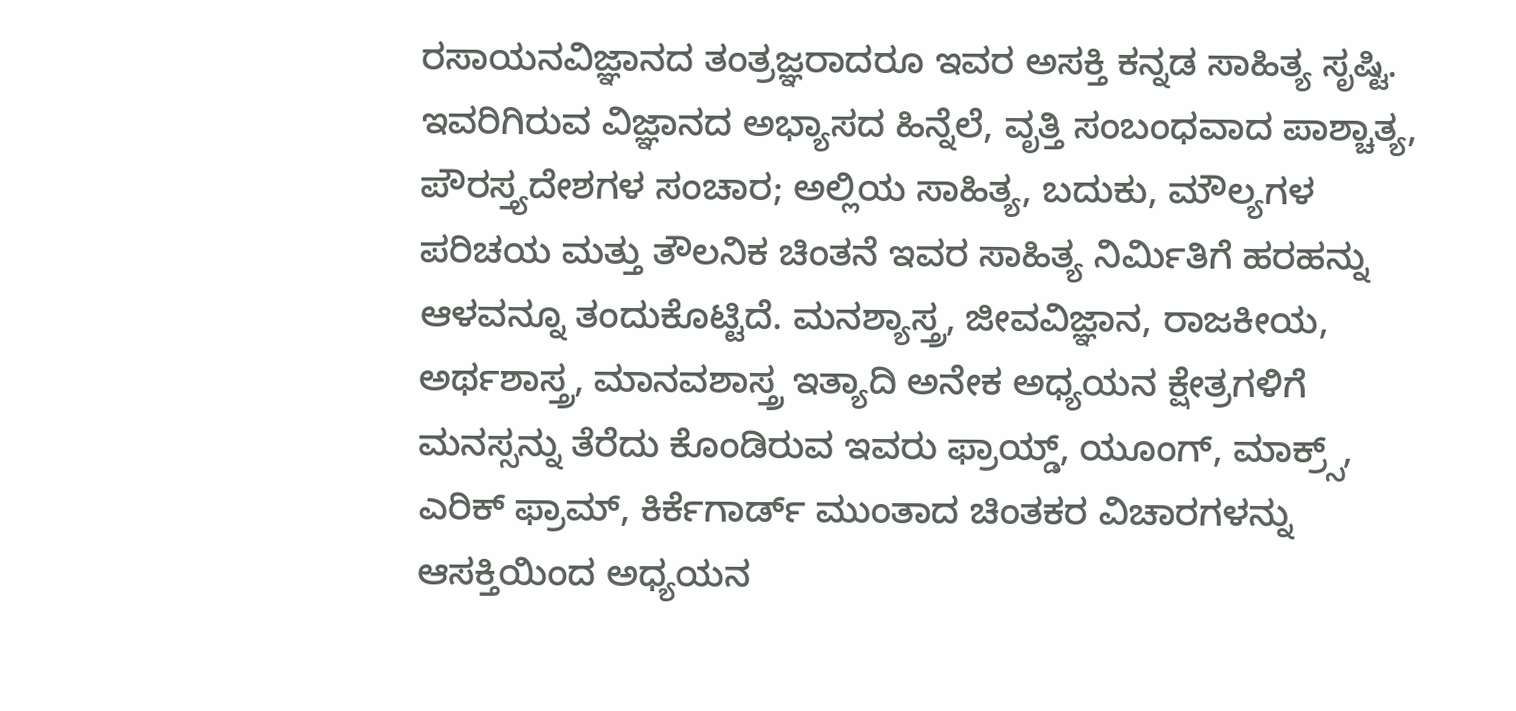ರಸಾಯನವಿಜ್ಞಾನದ ತಂತ್ರಜ್ಞರಾದರೂ ಇವರ ಅಸಕ್ತಿ ಕನ್ನಡ ಸಾಹಿತ್ಯ ಸೃಷ್ಟಿ. ಇವರಿಗಿರುವ ವಿಜ್ಞಾನದ ಅಭ್ಯಾಸದ ಹಿನ್ನೆಲೆ, ವೃತ್ತಿ ಸಂಬಂಧವಾದ ಪಾಶ್ಚಾತ್ಯ, ಪೌರಸ್ತ್ಯದೇಶಗಳ ಸಂಚಾರ; ಅಲ್ಲಿಯ ಸಾಹಿತ್ಯ, ಬದುಕು, ಮೌಲ್ಯಗಳ ಪರಿಚಯ ಮತ್ತು ತೌಲನಿಕ ಚಿಂತನೆ ಇವರ ಸಾಹಿತ್ಯ ನಿರ್ಮಿತಿಗೆ ಹರಹನ್ನು ಆಳವನ್ನೂ ತಂದುಕೊಟ್ಟಿದೆ. ಮನಶ್ಯಾಸ್ತ್ರ, ಜೀವವಿಜ್ಞಾನ, ರಾಜಕೀಯ, ಅರ್ಥಶಾಸ್ತ್ರ, ಮಾನವಶಾಸ್ತ್ರ ಇತ್ಯಾದಿ ಅನೇಕ ಅಧ್ಯಯನ ಕ್ಷೇತ್ರಗಳಿಗೆ ಮನಸ್ಸನ್ನು ತೆರೆದು ಕೊಂಡಿರುವ ಇವರು ಫ್ರಾಯ್ಡ್, ಯೂಂಗ್, ಮಾಕ್ರ್ಸ್, ಎರಿಕ್ ಫ್ರಾಮ್, ಕಿರ್ಕೆಗಾರ್ಡ್ ಮುಂತಾದ ಚಿಂತಕರ ವಿಚಾರಗಳನ್ನು ಆಸಕ್ತಿಯಿಂದ ಅಧ್ಯಯನ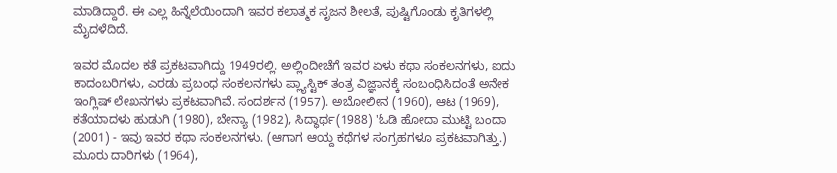ಮಾಡಿದ್ದಾರೆ. ಈ ಎಲ್ಲ ಹಿನ್ನೆಲೆಯಿಂದಾಗಿ ಇವರ ಕಲಾತ್ಮಕ ಸೃಜನ ಶೀಲತೆ, ಪುಷ್ಟಿಗೊಂಡು ಕೃತಿಗಳಲ್ಲಿ ಮೈದಳೆದಿದೆ.

ಇವರ ಮೊದಲ ಕತೆ ಪ್ರಕಟವಾಗಿದ್ದು 1949ರಲ್ಲಿ. ಅಲ್ಲಿಂದೀಚೆಗೆ ಇವರ ಏಳು ಕಥಾ ಸಂಕಲನಗಳು, ಐದು ಕಾದಂಬರಿಗಳು, ಎರಡು ಪ್ರಬಂಧ ಸಂಕಲನಗಳು ಪ್ಲ್ಯಾಸ್ಟಿಕ್ ತಂತ್ರ ವಿಜ್ಞಾನಕ್ಕೆ ಸಂಬಂಧಿಸಿದಂತೆ ಅನೇಕ ಇಂಗ್ಲಿಷ್ ಲೇಖನಗಳು ಪ್ರಕಟವಾಗಿವೆ. ಸಂದರ್ಶನ (1957). ಅಬೋಲೀನ (1960), ಆಟ (1969), ಕತೆಯಾದಳು ಹುಡುಗಿ (1980), ಬೇನ್ಯಾ (1982), ಸಿದ್ಧಾರ್ಥ(1988) 'ಓಡಿ ಹೋದಾ ಮುಟ್ಟಿ ಬಂದಾ (2001) - ಇವು ಇವರ ಕಥಾ ಸಂಕಲನಗಳು. (ಆಗಾಗ ಆಯ್ದ ಕಥೆಗಳ ಸಂಗ್ರಹಗಳೂ ಪ್ರಕಟವಾಗಿತ್ತು.) ಮೂರು ದಾರಿಗಳು (1964),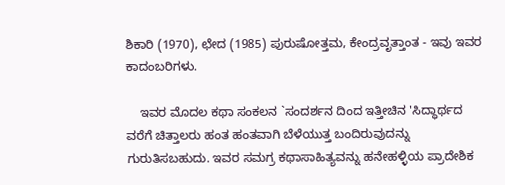ಶಿಕಾರಿ (1970), ಛೇದ (1985) ಪುರುಷೋತ್ತಮ, ಕೇಂದ್ರವೃತ್ತಾಂತ - ಇವು ಇವರ ಕಾದಂಬರಿಗಳು.

    ಇವರ ಮೊದಲ ಕಥಾ ಸಂಕಲನ `ಸಂದರ್ಶನ ದಿಂದ ಇತ್ತೀಚಿನ 'ಸಿದ್ಧಾರ್ಥದ ವರೆಗೆ ಚಿತ್ತಾಲರು ಹಂತ ಹಂತವಾಗಿ ಬೆಳೆಯುತ್ತ ಬಂದಿರುವುದನ್ನು ಗುರುತಿಸಬಹುದು. ಇವರ ಸಮಗ್ರ ಕಥಾಸಾಹಿತ್ಯವನ್ನು ಹನೇಹಳ್ಳಿಯ ಪ್ರಾದೇಶಿಕ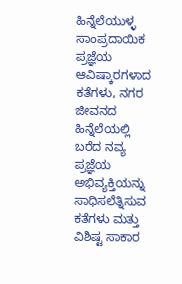ಹಿನ್ನೆಲೆಯುಳ್ಳ ಸಾಂಪ್ರದಾಯಿಕ ಪ್ರಜ್ಞೆಯ ಆವಿಷ್ಕಾರಗಳಾದ ಕತೆಗಳು, ನಗರ ಜೀವನದ ಹಿನ್ನೆಲೆಯಲ್ಲಿ ಬರೆದ ನವ್ಯ ಪ್ರಜ್ಞೆಯ ಅಭಿವ್ಯಕ್ತಿಯನ್ನು ಸಾಧಿಸಲೆತ್ನಿಸುವ ಕತೆಗಳು ಮತ್ತು ವಿಶಿಷ್ಟ ಸಾಕಾರ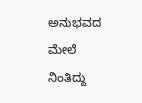ಅನುಭವದ ಮೇಲೆ ನಿಂತಿದ್ದು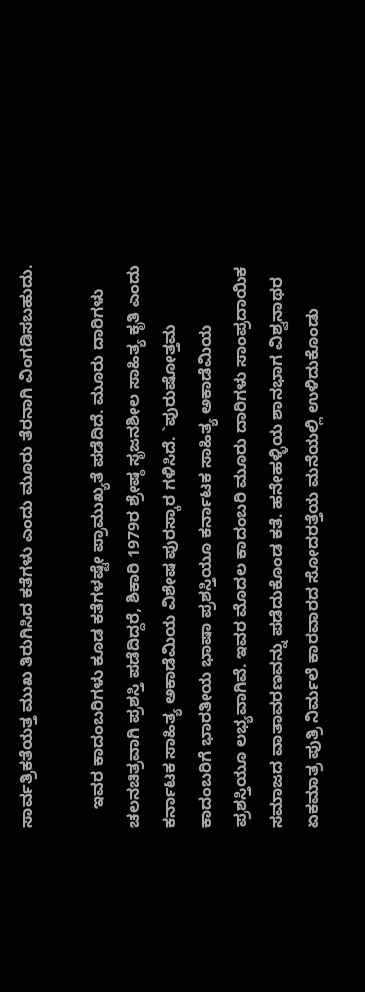ಸಾರ್ವತ್ರಿಕತೆಯತ್ತ ಮುಖ ತಿರುಗಿಸಿದ ಕತೆಗಳು ಎಂದು ಮೂರು ತೆರನಾಗಿ ವಿಂಗಡಿಸಬಹುದು.

    ಇವರ ಕಾದಂಬರಿಗಳು ಕೂಡ ಕತೆಗಳಷ್ಟೇ ಪ್ರಾಮುಖ್ಯತೆ ಪಡೆದಿದೆ. ಮೂರು ದಾರಿಗಳು ಚಲನಚಿತ್ರವಾಗಿ ಪ್ರಶಸ್ತಿ ಪಡೆದಿದ್ದರೆ, ಶಿಕಾರಿ 1979ರ ಶ್ರೇಷ್ಠ ಸೃಜನಶೀಲ ಸಾಹಿತ್ಯ ಕೃತಿ ಎಂದು ಕರ್ನಾಟಕ ಸಾಹಿತ್ಯ ಅಕಾಡೆಮಿಯ ವಿಶೇಷ ಪುರಸ್ಕಾರ ಗಳಿಸಿದೆ. `ಪುರುಷೋತ್ತಮ ಕಾದಂಬರಿಗೆ ಭಾರತೀಯ ಭಾಷಾ ಪ್ರಶಸ್ತಿಯೂ ಕರ್ನಾಟಕ ಸಾಹಿತ್ಯ ಅಕಾಡೆಮಿಯ ಪ್ರಶಸ್ತಿಯೂ ಲಭ್ಯವಾಗಿವೆ. ಇವರ ಮೊದಲ ಕಾದಂಬರಿ ಮೂರು ದಾರಿಗಳು ಸಾಂಪ್ರದಾಯಿಕ ಸಮಾಜದ ವಾತಾವರಣವನ್ನು ಪಡೆದುಕೊಂಡ ಕತೆ. ಹನೇಹಳ್ಳಿಯ ಶಾನಭಾಗ ವಿಶ್ವನಾಥರ ಏಕಮಾತ್ರ ಪುತ್ರಿ ನಿರ್ಮಲೆ ಕಾರವಾರದ ಸೋದರತ್ತೆಯ ಮನೆಯಲ್ಲಿ ಉಳಿದುಕೊಂಡು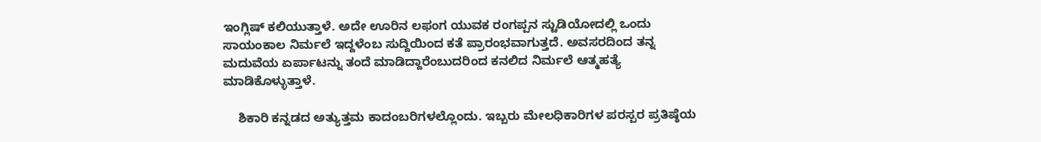ಇಂಗ್ಲಿಷ್ ಕಲಿಯುತ್ತಾಳೆ. ಅದೇ ಊರಿನ ಲಫಂಗ ಯುವಕ ರಂಗಪ್ಪನ ಸ್ಟುಡಿಯೋದಲ್ಲಿ ಒಂದು ಸಾಯಂಕಾಲ ನಿರ್ಮಲೆ ಇದ್ದಳೆಂಬ ಸುದ್ದಿಯಿಂದ ಕತೆ ಪ್ರಾರಂಭವಾಗುತ್ತದೆ. ಅವಸರದಿಂದ ತನ್ನ ಮದುವೆಯ ಏರ್ಪಾಟನ್ನು ತಂದೆ ಮಾಡಿದ್ದಾರೆಂಬುದರಿಂದ ಕನಲಿದ ನಿರ್ಮಲೆ ಆತ್ಮಹತ್ಯೆ ಮಾಡಿಕೊಳ್ಳುತ್ತಾಳೆ.

    ಶಿಕಾರಿ ಕನ್ನಡದ ಅತ್ಯುತ್ತಮ ಕಾದಂಬರಿಗಳಲ್ಲೊಂದು. ಇಬ್ಬರು ಮೇಲಧಿಕಾರಿಗಳ ಪರಸ್ಪರ ಪ್ರತಿಷ್ಠೆಯ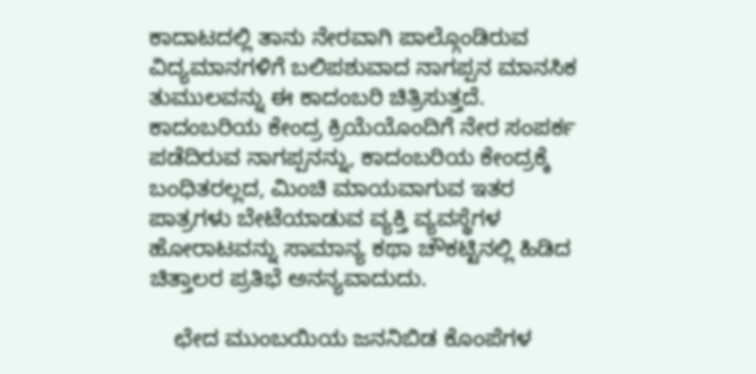ಕಾದಾಟದಲ್ಲಿ ತಾನು ನೇರವಾಗಿ ಪಾಲ್ಗೊಂಡಿರುವ ವಿದ್ಯಮಾನಗಳಿಗೆ ಬಲಿಪಶುವಾದ ನಾಗಪ್ಪನ ಮಾನಸಿಕ ತುಮುಲವನ್ನು ಈ ಕಾದಂಬರಿ ಚಿತ್ರಿಸುತ್ತದೆ. ಕಾದಂಬರಿಯ ಕೇಂದ್ರ ಕ್ರಿಯೆಯೊಂದಿಗೆ ನೇರ ಸಂಪರ್ಕ ಪಡೆದಿರುವ ನಾಗಪ್ಪನನ್ನು, ಕಾದಂಬರಿಯ ಕೇಂದ್ರಕ್ಕೆ ಬಂಧಿತರಲ್ಲದ, ಮಿಂಚಿ ಮಾಯವಾಗುವ ಇತರ ಪಾತ್ರಗಳು ಬೇಟೆಯಾಡುವ ವ್ಯಕ್ತಿ ವ್ಯವಸ್ಥೆಗಳ ಹೋರಾಟವನ್ನು ಸಾಮಾನ್ಯ ಕಥಾ ಚೌಕಟ್ಟಿನಲ್ಲಿ ಹಿಡಿದ ಚಿತ್ತಾಲರ ಪ್ರತಿಭೆ ಅನನ್ಯವಾದುದು.

    ಛೇದ ಮುಂಬಯಿಯ ಜನನಿಬಿಡ ಕೊಂಪೆಗಳ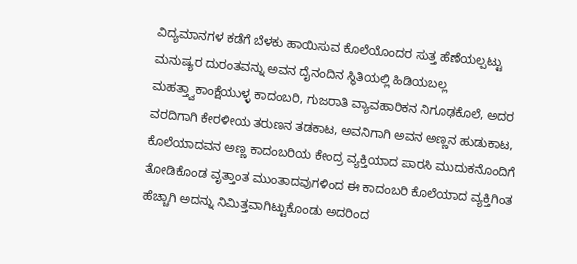ವಿದ್ಯಮಾನಗಳ ಕಡೆಗೆ ಬೆಳಕು ಹಾಯಿಸುವ ಕೊಲೆಯೊಂದರ ಸುತ್ತ ಹೆಣೆಯಲ್ಪಟ್ಟು ಮನುಷ್ಯರ ದುರಂತವನ್ನು ಅವನ ದೈನಂದಿನ ಸ್ಥಿತಿಯಲ್ಲಿ ಹಿಡಿಯಬಲ್ಲ ಮಹತ್ತ್ವಾಕಾಂಕ್ಷೆಯುಳ್ಳ ಕಾದಂಬರಿ, ಗುಜರಾತಿ ವ್ಯಾವಹಾರಿಕನ ನಿಗೂಢಕೊಲೆ, ಅದರ ವರದಿಗಾಗಿ ಕೇರಳೀಯ ತರುಣನ ತಡಕಾಟ, ಅವನಿಗಾಗಿ ಅವನ ಅಣ್ಣನ ಹುಡುಕಾಟ, ಕೊಲೆಯಾದವನ ಅಣ್ಣ ಕಾದಂಬರಿಯ ಕೇಂದ್ರ ವ್ಯಕ್ತಿಯಾದ ಪಾರಸಿ ಮುದುಕನೊಂದಿಗೆ ತೋಡಿಕೊಂಡ ವೃತ್ತಾಂತ ಮುಂತಾದವುಗಳಿಂದ ಈ ಕಾದಂಬರಿ ಕೊಲೆಯಾದ ವ್ಯಕ್ತಿಗಿಂತ ಹೆಚ್ಚಾಗಿ ಅದನ್ನು ನಿಮಿತ್ತವಾಗಿಟ್ಟುಕೊಂಡು ಅದರಿಂದ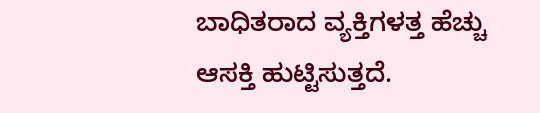ಬಾಧಿತರಾದ ವ್ಯಕ್ತಿಗಳತ್ತ ಹೆಚ್ಚು ಆಸಕ್ತಿ ಹುಟ್ಟಿಸುತ್ತದೆ.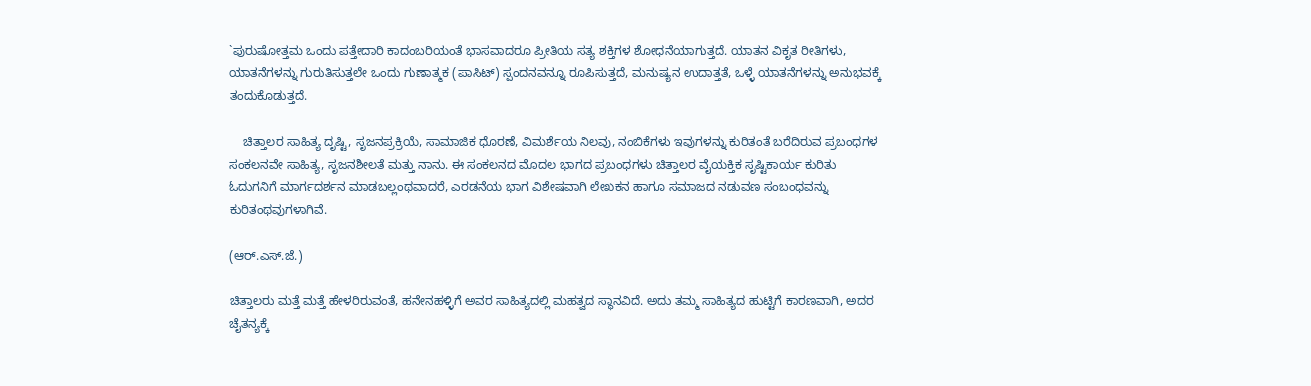`ಪುರುಷೋತ್ತಮ ಒಂದು ಪತ್ತೇದಾರಿ ಕಾದಂಬರಿಯಂತೆ ಭಾಸವಾದರೂ ಪ್ರೀತಿಯ ಸತ್ಯ ಶಕ್ತಿಗಳ ಶೋಧನೆಯಾಗುತ್ತದೆ. ಯಾತನ ವಿಕೃತ ರೀತಿಗಳು, ಯಾತನೆಗಳನ್ನು ಗುರುತಿಸುತ್ತಲೇ ಒಂದು ಗುಣಾತ್ಮಕ (ಪಾಸಿಟ್) ಸ್ಪಂದನವನ್ನೂ ರೂಪಿಸುತ್ತದೆ, ಮನುಷ್ಯನ ಉದಾತ್ತತೆ, ಒಳ್ಳೆ ಯಾತನೆಗಳನ್ನು ಅನುಭವಕ್ಕೆ ತಂದುಕೊಡುತ್ತದೆ.

    ಚಿತ್ತಾಲರ ಸಾಹಿತ್ಯ ದೃಷ್ಟಿ, ಸೃಜನಪ್ರಕ್ರಿಯೆ, ಸಾಮಾಜಿಕ ಧೊರಣೆ, ವಿಮರ್ಶೆಯ ನಿಲವು, ನಂಬಿಕೆಗಳು ಇವುಗಳನ್ನು ಕುರಿತಂತೆ ಬರೆದಿರುವ ಪ್ರಬಂಧಗಳ ಸಂಕಲನವೇ ಸಾಹಿತ್ಯ, ಸೃಜನಶೀಲತೆ ಮತ್ತು ನಾನು. ಈ ಸಂಕಲನದ ಮೊದಲ ಭಾಗದ ಪ್ರಬಂಧಗಳು ಚಿತ್ತಾಲರ ವೈಯಕ್ತಿಕ ಸೃಷ್ಟಿಕಾರ್ಯ ಕುರಿತು ಓದುಗನಿಗೆ ಮಾರ್ಗದರ್ಶನ ಮಾಡಬಲ್ಲಂಥವಾದರೆ, ಎರಡನೆಯ ಭಾಗ ವಿಶೇಷವಾಗಿ ಲೇಖಕನ ಹಾಗೂ ಸಮಾಜದ ನಡುವಣ ಸಂಬಂಧವನ್ನು ಕುರಿತಂಥವುಗಳಾಗಿವೆ.

(ಆರ್.ಎಸ್.ಜೆ.)

ಚಿತ್ತಾಲರು ಮತ್ತೆ ಮತ್ತೆ ಹೇಳರಿರುವಂತೆ, ಹನೇನಹಳ್ಳಿಗೆ ಅವರ ಸಾಹಿತ್ಯದಲ್ಲಿ ಮಹತ್ವದ ಸ್ಥಾನವಿದೆ. ಅದು ತಮ್ಮ ಸಾಹಿತ್ಯದ ಹುಟ್ಟಿಗೆ ಕಾರಣವಾಗಿ, ಅದರ ಚೈತನ್ಯಕ್ಕೆ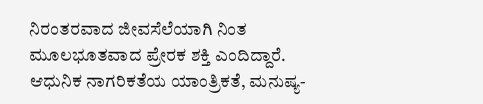ನಿರಂತರವಾದ ಜೀವಸೆಲೆಯಾಗಿ ನಿಂತ ಮೂಲಭೂತವಾದ ಪ್ರೇರಕ ಶಕ್ತಿ ಎಂದಿದ್ದಾರೆ. ಆಧುನಿಕ ನಾಗರಿಕತೆಯ ಯಾಂತ್ರಿಕತೆ, ಮನುಷ್ಯ-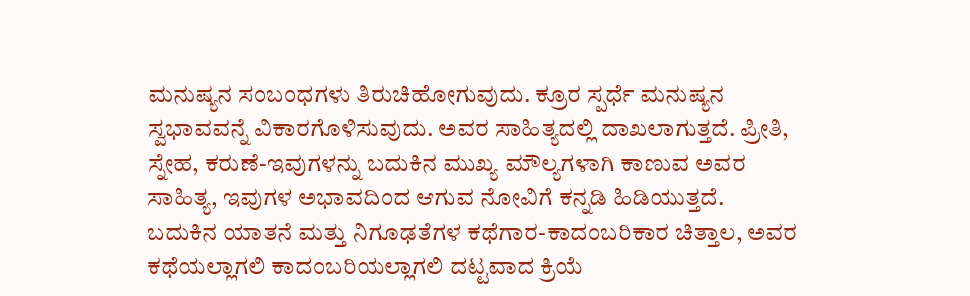ಮನುಷ್ಯನ ಸಂಬಂಧಗಳು ತಿರುಚಿಹೋಗುವುದು. ಕ್ರೂರ ಸ್ಪರ್ಧೆ ಮನುಷ್ಯನ ಸ್ವಭಾವವನ್ನೆ ವಿಕಾರಗೊಳಿಸುವುದು. ಅವರ ಸಾಹಿತ್ಯದಲ್ಲಿ ದಾಖಲಾಗುತ್ತದೆ. ಪ್ರೀತಿ, ಸ್ನೇಹ, ಕರುಣೆ-ಇವುಗಳನ್ನು ಬದುಕಿನ ಮುಖ್ಯ ಮೌಲ್ಯಗಳಾಗಿ ಕಾಣುವ ಅವರ ಸಾಹಿತ್ಯ, ಇವುಗಳ ಅಭಾವದಿಂದ ಆಗುವ ನೋವಿಗೆ ಕನ್ನಡಿ ಹಿಡಿಯುತ್ತದೆ. ಬದುಕಿನ ಯಾತನೆ ಮತ್ತು ನಿಗೂಢತೆಗಳ ಕಥೆಗಾರ-ಕಾದಂಬರಿಕಾರ ಚಿತ್ತಾಲ, ಅವರ ಕಥೆಯಲ್ಲಾಗಲಿ ಕಾದಂಬರಿಯಲ್ಲಾಗಲಿ ದಟ್ಟವಾದ ಕ್ರಿಯೆ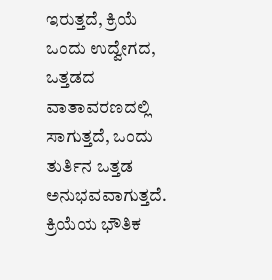ಇರುತ್ತದೆ, ಕ್ರಿಯೆ ಒಂದು ಉದ್ವೇಗದ, ಒತ್ತಡದ ವಾತಾವರಣದಲ್ಲಿ ಸಾಗುತ್ತದೆ, ಒಂದು ತುರ್ತಿನ ಒತ್ತಡ ಅನುಭವವಾಗುತ್ತದೆ. ಕ್ರಿಯೆಯ ಭೌತಿಕ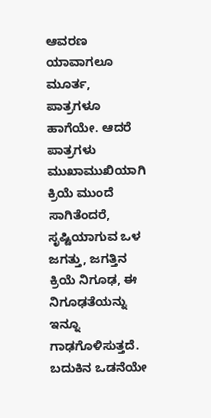ಆವರಣ ಯಾವಾಗಲೂ ಮೂರ್ತ, ಪಾತ್ರಗಳೂ ಹಾಗೆಯೇ. ಆದರೆ ಪಾತ್ರಗಳು ಮುಖಾಮುಖಿಯಾಗಿ ಕ್ರಿಯೆ ಮುಂದೆ ಸಾಗಿತೆಂದರೆ, ಸೃಷ್ಟಿಯಾಗುವ ಒಳ ಜಗತ್ತು, ಜಗತ್ತಿನ ಕ್ರಿಯೆ ನಿಗೂಢ, ಈ ನಿಗೂಢತೆಯನ್ನು ಇನ್ನೂ ಗಾಢಗೊಳಿಸುತ್ತದೆ. ಬದುಕಿನ ಒಡನೆಯೇ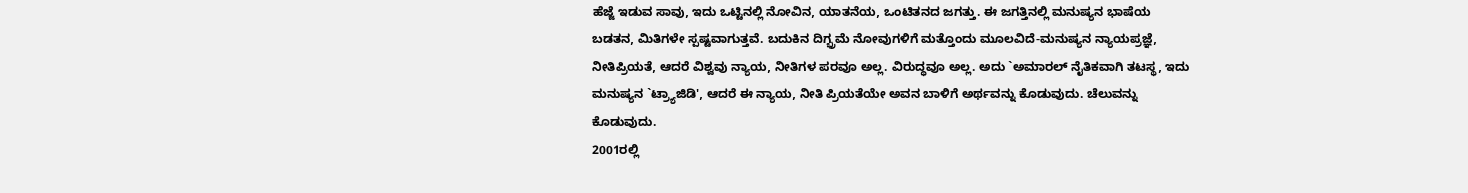ಹೆಜ್ಜೆ ಇಡುವ ಸಾವು, ಇದು ಒಟ್ಟಿನಲ್ಲಿ ನೋವಿನ, ಯಾತನೆಯ, ಒಂಟಿತನದ ಜಗತ್ತು. ಈ ಜಗತ್ತಿನಲ್ಲಿ ಮನುಷ್ಯನ ಭಾಷೆಯ ಬಡತನ, ಮಿತಿಗಳೇ ಸ್ಪಷ್ಟವಾಗುತ್ತವೆ. ಬದುಕಿನ ದಿಗ್ಭ್ರಮೆ ನೋವುಗಳಿಗೆ ಮತ್ತೊಂದು ಮೂಲವಿದೆ-ಮನುಷ್ಯನ ನ್ಯಾಯಪ್ರಜ್ಞೆ, ನೀತಿಪ್ರಿಯತೆ, ಆದರೆ ವಿಶ್ವವು ನ್ಯಾಯ, ನೀತಿಗಳ ಪರವೂ ಅಲ್ಲ. ವಿರುದ್ಧವೂ ಅಲ್ಲ. ಅದು `ಅಮಾರಲ್ ನೈತಿಕವಾಗಿ ತಟಸ್ಥ, ಇದು ಮನುಷ್ಯನ `ಟ್ರ್ಯಾಜಿಡಿ', ಆದರೆ ಈ ನ್ಯಾಯ, ನೀತಿ ಪ್ರಿಯತೆಯೇ ಅವನ ಬಾಳಿಗೆ ಅರ್ಥವನ್ನು ಕೊಡುವುದು. ಚೆಲುವನ್ನು ಕೊಡುವುದು.
2001ರಲ್ಲಿ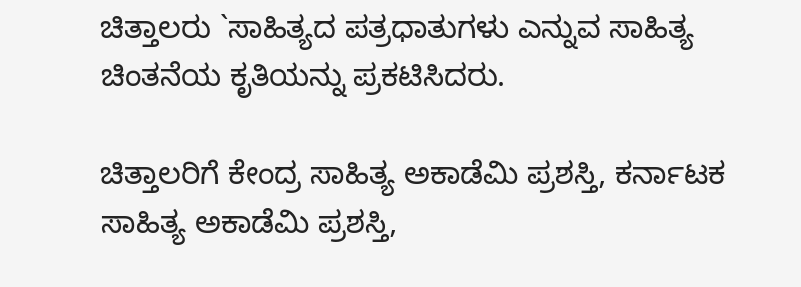ಚಿತ್ತಾಲರು `ಸಾಹಿತ್ಯದ ಪತ್ರಧಾತುಗಳು ಎನ್ನುವ ಸಾಹಿತ್ಯ ಚಿಂತನೆಯ ಕೃತಿಯನ್ನು ಪ್ರಕಟಿಸಿದರು.

ಚಿತ್ತಾಲರಿಗೆ ಕೇಂದ್ರ ಸಾಹಿತ್ಯ ಅಕಾಡೆಮಿ ಪ್ರಶಸ್ತಿ, ಕರ್ನಾಟಕ ಸಾಹಿತ್ಯ ಅಕಾಡೆಮಿ ಪ್ರಶಸ್ತಿ,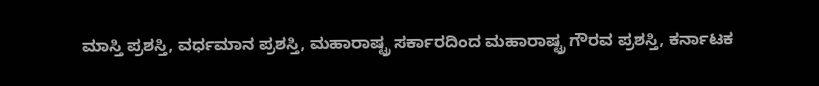ಮಾಸ್ತಿ ಪ್ರಶಸ್ತಿ, ವರ್ಧಮಾನ ಪ್ರಶಸ್ತಿ, ಮಹಾರಾಷ್ಟ್ರ ಸರ್ಕಾರದಿಂದ ಮಹಾರಾಷ್ಟ್ರ ಗೌರವ ಪ್ರಶಸ್ತಿ, ಕರ್ನಾಟಕ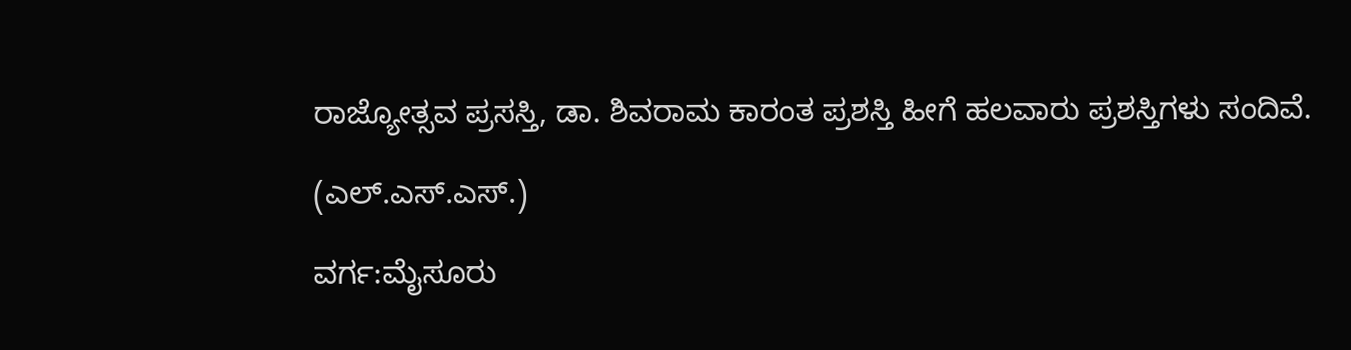ರಾಜ್ಯೋತ್ಸವ ಪ್ರಸಸ್ತಿ, ಡಾ. ಶಿವರಾಮ ಕಾರಂತ ಪ್ರಶಸ್ತಿ ಹೀಗೆ ಹಲವಾರು ಪ್ರಶಸ್ತಿಗಳು ಸಂದಿವೆ.

(ಎಲ್.ಎಸ್.ಎಸ್.)

ವರ್ಗ:ಮೈಸೂರು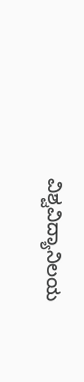ವಿಶ್ವವಿದ್ಯಾನಿಲಯ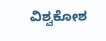ವಿಶ್ವಕೋಶ